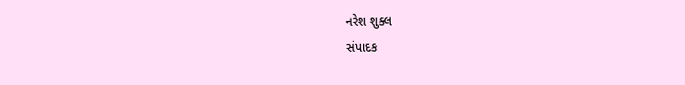નરેશ શુક્લ
સંપાદક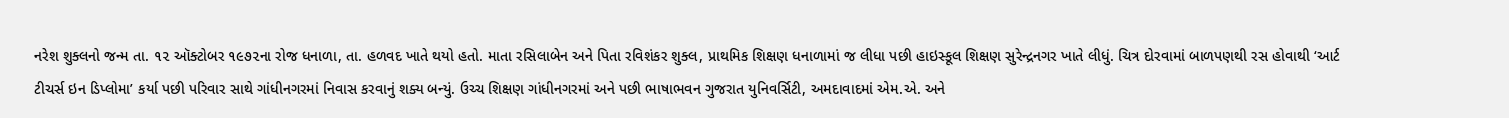નરેશ શુક્લનો જન્મ તા. ૧૨ ઑક્ટોબર ૧૯૭૨ના રોજ ધનાળા, તા. હળવદ ખાતે થયો હતો. માતા રસિલાબેન અને પિતા રવિશંકર શુક્લ, પ્રાથમિક શિક્ષણ ધનાળામાં જ લીધા પછી હાઇસ્કૂલ શિક્ષણ સુરેન્દ્રનગર ખાતે લીધું. ચિત્ર દોરવામાં બાળપણથી રસ હોવાથી ‘આર્ટ ટીચર્સ ઇન ડિપ્લોમા’ કર્યા પછી પરિવાર સાથે ગાંધીનગરમાં નિવાસ કરવાનું શક્ય બન્યું. ઉચ્ચ શિક્ષણ ગાંધીનગરમાં અને પછી ભાષાભવન ગુજરાત યુનિવર્સિટી, અમદાવાદમાં એમ.એ. અને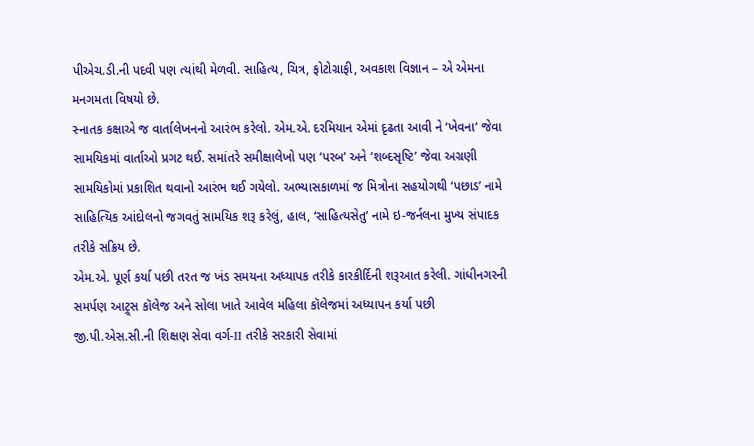પીએચ.ડી.ની પદવી પણ ત્યાંથી મેળવી. સાહિત્ય, ચિત્ર, ફોટોગ્રાફી, અવકાશ વિજ્ઞાન – એ એમના મનગમતા વિષયો છે.
સ્નાતક કક્ષાએ જ વાર્તાલેખનનો આરંભ કરેલો. એમ.એ. દરમિયાન એમાં દૃઢતા આવી ને ‘ખેવના’ જેવા સામયિકમાં વાર્તાઓ પ્રગટ થઈ. સમાંતરે સમીક્ષાલેખો પણ ‘પરબ’ અને ‘શબ્દસૃષ્ટિ’ જેવા અગ્રણી સામયિકોમાં પ્રકાશિત થવાનો આરંભ થઈ ગયેલો. અભ્યાસકાળમાં જ મિત્રોના સહયોગથી ‘પછાડ’ નામે સાહિત્યિક આંદોલનો જગવતું સામયિક શરૂ કરેલું, હાલ, ‘સાહિત્યસેતુ’ નામે ઇ-જર્નલના મુખ્ય સંપાદક તરીકે સક્રિય છે.
એમ.એ. પૂર્ણ કર્યા પછી તરત જ ખંડ સમયના અધ્યાપક તરીકે કારકીર્દિની શરૂઆત કરેલી. ગાંધીનગરની સમર્પણ આટ્ર્સ કૉલેજ અને સોલા ખાતે આવેલ મહિલા કૉલેજમાં અધ્યાપન કર્યા પછી જી.પી.એસ.સી.ની શિક્ષણ સેવા વર્ગ-II તરીકે સરકારી સેવામાં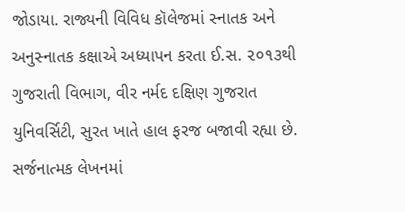જોડાયા. રાજ્યની વિવિધ કૉલેજમાં સ્નાતક અને અનુસ્નાતક કક્ષાએ અધ્યાપન કરતા ઈ.સ. ૨૦૧૩થી ગુજરાતી વિભાગ, વીર નર્મદ દક્ષિણ ગુજરાત યુનિવર્સિટી, સુરત ખાતે હાલ ફરજ બજાવી રહ્યા છે.
સર્જનાત્મક લેખનમાં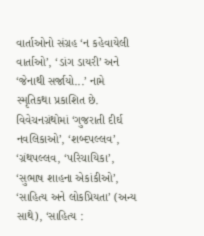વાર્તાઓનો સંગ્રહ ‘ન કહેવાયેલી વાર્તાઓ’, ‘ડાંગ ડાયરી’ અને ‘જેનાથી સર્જાયો...’ નામે સ્મૃતિકથા પ્રકાશિત છે. વિવેચનગ્રંથોમાં ‘ગુજરાતી દીર્ઘ નવલિકાઓ’, ‘શબ્દપલ્લવ’, ‘ગ્રંથપલ્લવ, ‘પરિચાયિકા’, ‘સુભાષ શાહના એકાંકીઓ’, ‘સાહિત્ય અને લોકપ્રિયતા’ (અન્ય સાથે), ‘સાહિત્ય :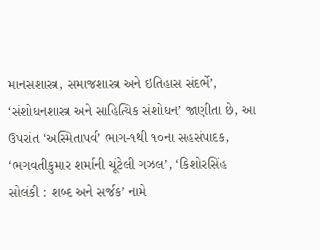માનસશાસ્ત્ર, સમાજશાસ્ત્ર અને ઇતિહાસ સંદર્ભે’, ‘સંશોધનશાસ્ત્ર અને સાહિત્યિક સંશોધન’ જાણીતા છે, આ ઉપરાંત ‘અસ્મિતાપર્વ’ ભાગ-૧થી ૧૦ના સહસંપાદક, ‘ભગવતીકુમાર શર્માની ચૂંટેલી ગઝલ’, ‘કિશોરસિંહ સોલંકી : શબ્દ અને સર્જક’ નામે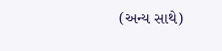(અન્ય સાથે)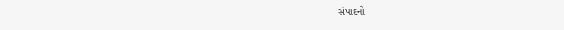સંપાદનો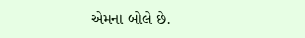એમના બોલે છે.